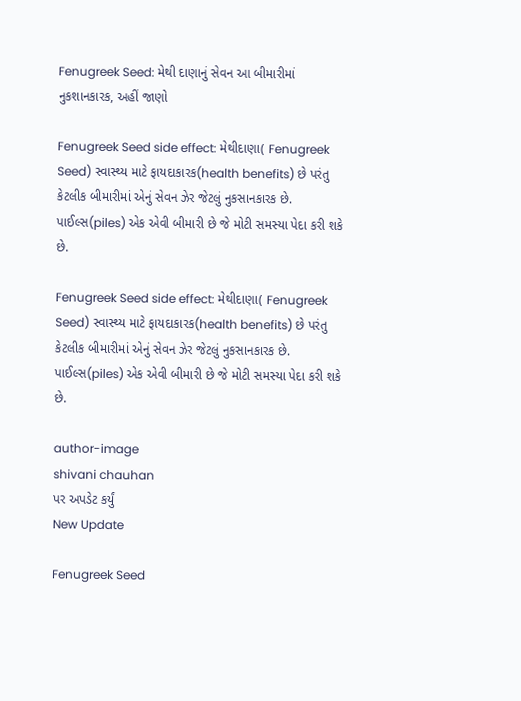Fenugreek Seed: મેથી દાણાનું સેવન આ બીમારીમાં નુકશાનકારક, અહીં જાણો

Fenugreek Seed side effect: મેથીદાણા( Fenugreek Seed) સ્વાસ્થ્ય માટે ફાયદાકારક(health benefits) છે પરંતુ કેટલીક બીમારીમાં એનું સેવન ઝેર જેટલું નુકસાનકારક છે. પાઈલ્સ(piles) એક એવી બીમારી છે જે મોટી સમસ્યા પેદા કરી શકે છે.

Fenugreek Seed side effect: મેથીદાણા( Fenugreek Seed) સ્વાસ્થ્ય માટે ફાયદાકારક(health benefits) છે પરંતુ કેટલીક બીમારીમાં એનું સેવન ઝેર જેટલું નુકસાનકારક છે. પાઈલ્સ(piles) એક એવી બીમારી છે જે મોટી સમસ્યા પેદા કરી શકે છે.

author-image
shivani chauhan
પર અપડેટ કર્યું
New Update

Fenugreek Seed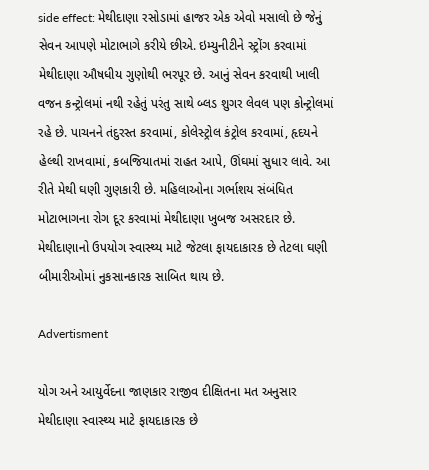side effect: મેથીદાણા રસોડામાં હાજર એક એવો મસાલો છે જેનું સેવન આપણે મોટાભાગે કરીયે છીએ. ઇમ્યુનીટીને સ્ટ્રોંગ કરવામાં મેથીદાણા ઔષધીય ગુણોથી ભરપૂર છે. આનું સેવન કરવાથી ખાલી વજન કન્ટ્રોલમાં નથી રહેતું પરંતુ સાથે બ્લડ શુગર લેવલ પણ કોન્ટ્રોલમાં રહે છે. પાચનને તંદુરસ્ત કરવામાં, કોલેસ્ટ્રોલ કંટ્રોલ કરવામાં, હૃદયને હેલ્થી રાખવામાં, કબજિયાતમાં રાહત આપે, ઊંઘમાં સુધાર લાવે. આ રીતે મેથી ઘણી ગુણકારી છે. મહિલાઓના ગર્ભાશય સંબંધિત મોટાભાગના રોગ દૂર કરવામાં મેથીદાણા ખુબજ અસરદાર છે. મેથીદાણાનો ઉપયોગ સ્વાસ્થ્ય માટે જેટલા ફાયદાકારક છે તેટલા ઘણી બીમારીઓમાં નુકસાનકારક સાબિત થાય છે.

Advertisment

યોગ અને આયુર્વેદના જાણકાર રાજીવ દીક્ષિતના મત અનુસાર મેથીદાણા સ્વાસ્થ્ય માટે ફાયદાકારક છે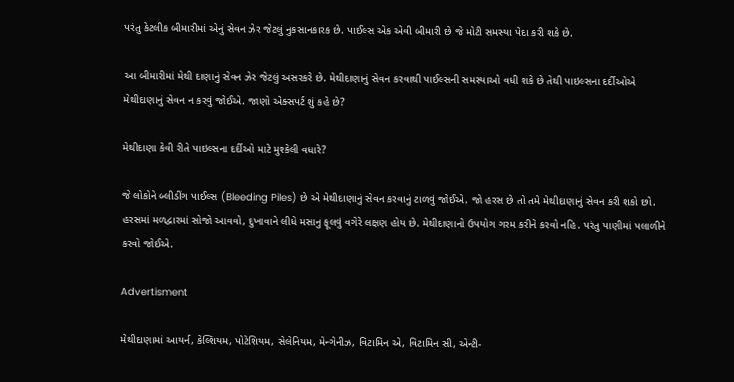પરંતુ કેટલીક બીમારીમાં એનું સેવન ઝેર જેટલું નુકસાનકારક છે. પાઈલ્સ એક એવી બીમારી છે જે મોટી સમસ્યા પેદા કરી શકે છે.

આ બીમારીમાં મેથી દાણાનું સેવન ઝેર જેટલું અસરકરે છે. મેથીદાણાનું સેવન કરવાથી પાઈલ્સની સમસ્યાઓ વધી શકે છે તેથી પાઇલ્સના દર્દીઓએ મેથીદાણાનું સેવન ન કરવું જોઈએ. જાણો એક્સપર્ટ શું કહે છે?

મેથીદાણા કેવી રીતે પાઇલ્સના દર્દીઓ માટે મુશ્કેલી વધારે?

જે લોકોને બ્લીડીંગ પાઈલ્સ (Bleeding Piles) છે એ મેથીદાણાનું સેવન કરવાનું ટાળવું જોઈએ. જો હરસ છે તો તમે મેથીદાણાનું સેવન કરી શકો છો. હરસમાં મળદ્વારમાં સોજો આવવો, દુખાવાને લીધે મસાનુ ફૂલવું વગેરે લક્ષણ હોય છે. મેથીદાણાનો ઉપયોગ ગરમ કરીને કરવો નહિ. પરંતુ પાણીમાં પલાળીને કરવો જોઈએ.

Advertisment

મેથીદાણામાં આયર્ન, કેલ્શિયમ, પોટેશિયમ, સેલેનિયમ, મેન્ગેનીઝ, વિટામિન એ, વિટામિન સી, એન્ટી-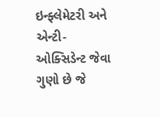ઇન્ફ્લેમેટરી અને એન્ટી-ઓક્સિડેન્ટ જેવા ગુણો છે જે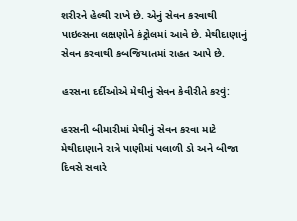શરીરને હેલ્થી રાખે છે. એનું સેવન કરવાથી પાઇલ્સના લક્ષણોને કંટ્રોલમાં આવે છે. મેથીદાણાનું સેવન કરવાથી કબજિયાતમાં રાહત આપે છે.

હરસના દર્દીઓએ મેથીનું સેવન કેવીરીતે કરવું:

હરસની બીમારીમાં મેથીનું સેવન કરવા માટે મેથીદાણાને રાત્રે પાણીમાં પલાળી ડો અને બીજા દિવસે સવારે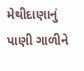મેથીદાણાનું પાણી ગાળીને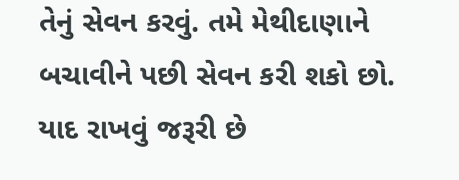તેનું સેવન કરવું. તમે મેથીદાણાને બચાવીને પછી સેવન કરી શકો છો. યાદ રાખવું જરૂરી છે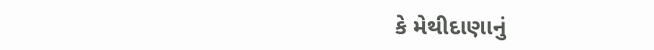કે મેથીદાણાનું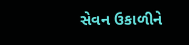સેવન ઉકાળીને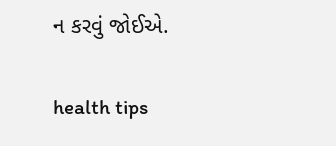ન કરવું જોઈએ.

health tips